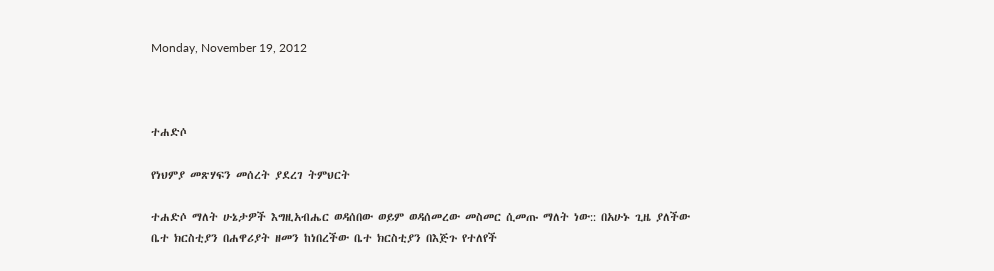Monday, November 19, 2012



ተሐድሶ

የነህምያ መጽሃፍን መሰረት ያደረገ ትምህርት

ተሐድሶ ማለት ሁኔታዎች እግዚአብሔር ወዳሰበው ወይም ወዳሰመረው መስመር ሲመጡ ማለት ነው:: በአሁኑ ጊዜ ያለችው ቤተ ክርስቲያን በሐዋሪያት ዘመን ከነበረችው ቤተ ክርስቲያን በእጅጉ የተለየች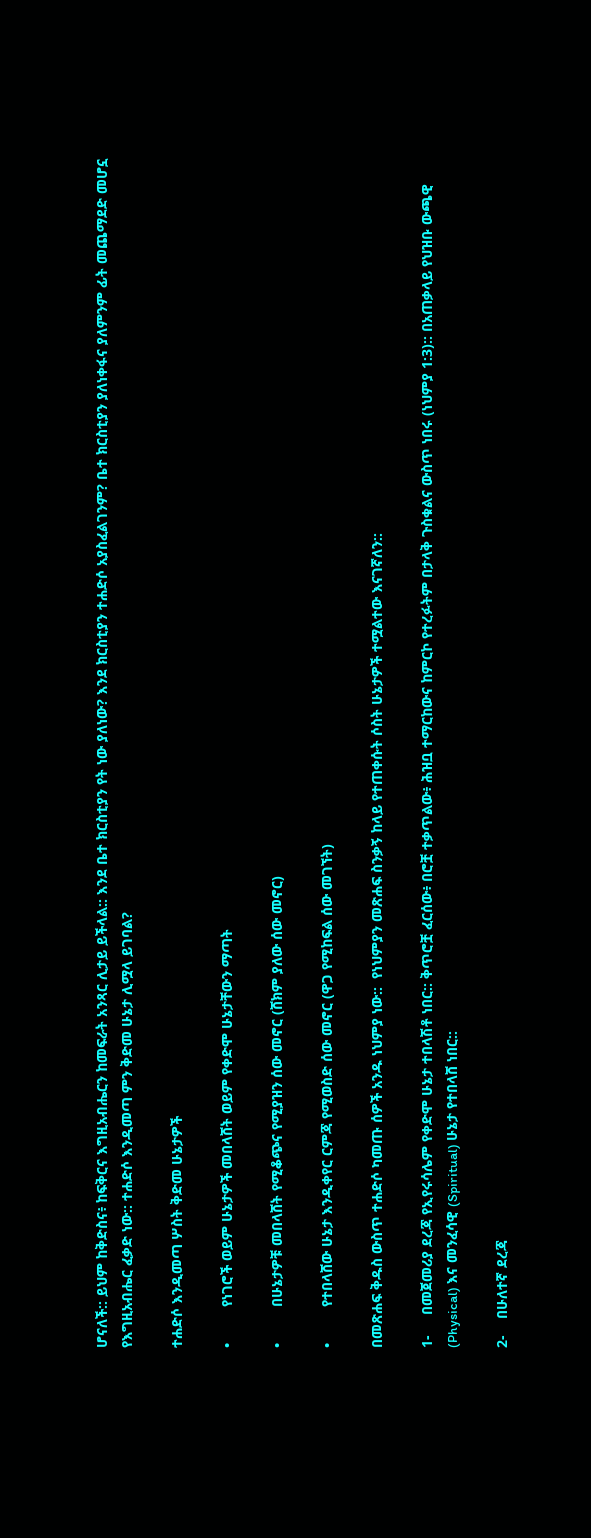ሆናለች:: ይህም ከቅድስና፥ ከፍቅርና እግዚአብሔርን ከመፍራት አንጻር ሊታይ ይችላል:: እንደ ቤተ ክርስቲያን የት ነው ያለነው? እንደ ክርስቲያን ተሐድሶ አያስፈልገንም? ቤተ ክርስቲያን ያለነቀፋና ያለምንም ፊት መጨማደድ መሆኗ የእግዚአብሔር ፈቃድ ነው:: ተሐድሶ እንዲመጣ ምን ቅድመ ሁኔታ ሊሟላ ይገባል?

ተሐድሶ እንዲመጣ ሦስት ቅድመ ሁኔታዎች

•         የነገሮች ወይም ሁኔታዎች መበላሸት ወይም የቀድሞ ሁኔታቸውን ማጣት

•         በሁኔታዎቹ መበላሸት የሚቆጭና የሚያዝን ሰው መኖር (ሸክም ያለው ሰው መኖር)

•         የተበላሸው ሁኔታ እንዲቀየር ርምጃ የሚወስድ ሰው መኖር (ዋጋ የሚከፍል ሰው መገኘት)

በመጽሐፍ ቅዱስ ውስጥ ተሐድሶ ካመጡ ሰዎች አንዱ ነህምያ ነው::  የነህምያን መጽሐፍ ስንቃኝ ከላይ የተጠቀሱት ሶስት ሁኔታዎች ተሟልተው እናገኛለን::

1-     በመጀመሪያ ደረጃ የኢየሩሳሌም የቀድሞ ሁኔታ ተበላሽቶ ነበር:: ቅጥሮቿ ፈርሰው፥ በሮቿ ተቃጥልው፥ ሕዝቧ ተማርከውና ከምርኮ የተረፉትም በታላቅ ጉስቁልና ውስጥ ነበሩ (ነህምያ 1:3):: በአጠቃላይ የህዝቡ ውጫዊ (Physical) እና መንፈሳዊ (Spiritual) ሁኔታ የተበላሸ ነበር::

2-    በሁለተኛ ደረጃ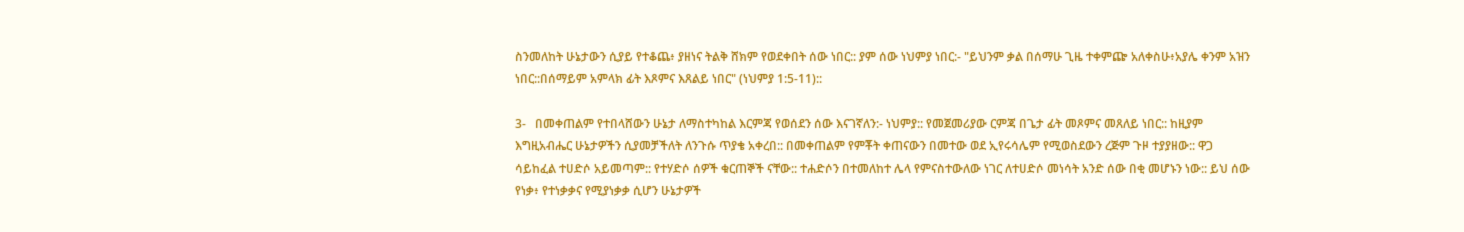ስንመለከት ሁኔታውን ሲያይ የተቆጨ፥ ያዘነና ትልቅ ሸክም የወደቀበት ሰው ነበር:: ያም ሰው ነህምያ ነበር:- "ይህንም ቃል በሰማሁ ጊዜ ተቀምጬ አለቀስሁ፥አያሌ ቀንም አዝን ነበር::በሰማይም አምላክ ፊት እጾምና እጸልይ ነበር" (ነህምያ 1:5-11)::

3-   በመቀጠልም የተበላሸውን ሁኔታ ለማስተካከል እርምጃ የወሰደን ሰው እናገኛለን:- ነህምያ:: የመጀመሪያው ርምጃ በጌታ ፊት መጾምና መጸለይ ነበር:: ከዚያም እግዚአብሔር ሁኔታዎችን ሲያመቻችለት ለንጉሱ ጥያቄ አቀረበ:: በመቀጠልም የምቾት ቀጠናውን በመተው ወደ ኢየሩሳሌም የሚወስደውን ረጅም ጉዞ ተያያዘው:: ዋጋ ሳይከፈል ተሀድሶ አይመጣም:: የተሃድሶ ሰዎች ቁርጠኞች ናቸው:: ተሐድሶን በተመለከተ ሌላ የምናስተውለው ነገር ለተሀድሶ መነሳት አንድ ሰው በቂ መሆኑን ነው:: ይህ ሰው የነቃ፥ የተነቃቃና የሚያነቃቃ ሲሆን ሁኔታዎች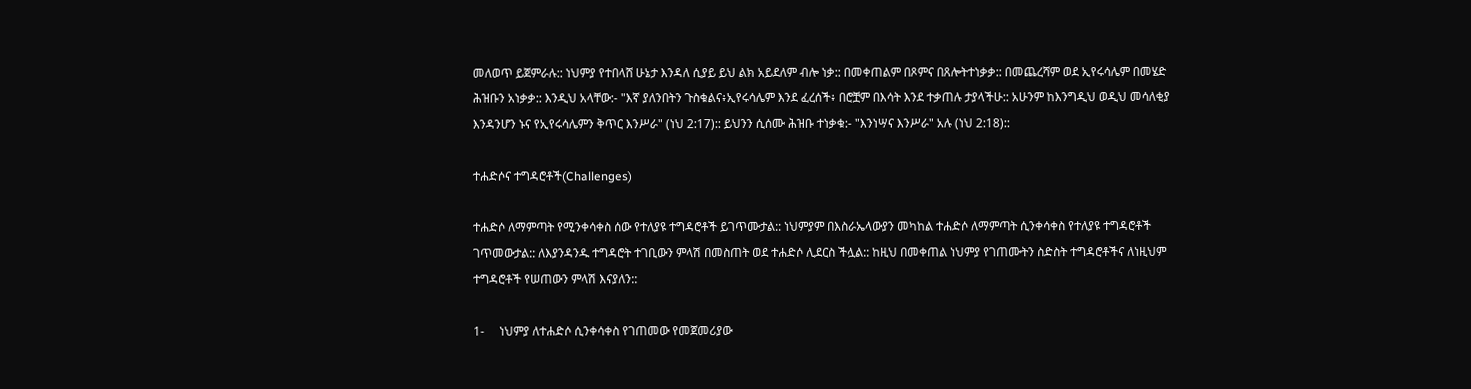መለወጥ ይጀምራሉ:: ነህምያ የተበላሸ ሁኔታ እንዳለ ሲያይ ይህ ልክ አይደለም ብሎ ነቃ:: በመቀጠልም በጾምና በጸሎትተነቃቃ:: በመጨረሻም ወደ ኢየሩሳሌም በመሄድ ሕዝቡን አነቃቃ:: እንዲህ አላቸው:- "እኛ ያለንበትን ጉስቁልና፥ኢየሩሳሌም እንደ ፈረሰች፥ በሮቿም በእሳት እንደ ተቃጠሉ ታያላችሁ:: አሁንም ከእንግዲህ ወዲህ መሳለቂያ እንዳንሆን ኑና የኢየሩሳሌምን ቅጥር እንሥራ" (ነህ 2:17):: ይህንን ሲሰሙ ሕዝቡ ተነቃቁ:- "እንነሣና እንሥራ" አሉ (ነህ 2:18)::

ተሐድሶና ተግዳሮቶች(Challenges)

ተሐድሶ ለማምጣት የሚንቀሳቀስ ሰው የተለያዩ ተግዳሮቶች ይገጥሙታል:: ነህምያም በእስራኤላውያን መካከል ተሐድሶ ለማምጣት ሲንቀሳቀስ የተለያዩ ተግዳሮቶች ገጥመውታል:: ለእያንዳንዱ ተግዳሮት ተገቢውን ምላሽ በመስጠት ወደ ተሐድሶ ሊደርስ ችሏል:: ከዚህ በመቀጠል ነህምያ የገጠሙትን ስድስት ተግዳሮቶችና ለነዚህም ተግዳሮቶች የሠጠውን ምላሽ እናያለን::

1-     ነህምያ ለተሐድሶ ሲንቀሳቀስ የገጠመው የመጀመሪያው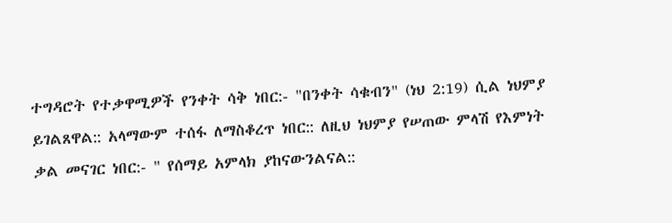ተግዳሮት የተቃዋሚዎች የንቀት ሳቅ ነበር:- "በንቀት ሳቁብን" (ነህ 2:19) ሲል ነህምያ ይገልጸዋል:: አላማውም ተሰፋ ለማስቆረጥ ነበር:: ለዚህ ነህምያ የሠጠው ምላሽ የእምነት ቃል መናገር ነበር:- " የሰማይ አምላክ ያከናውንልናል::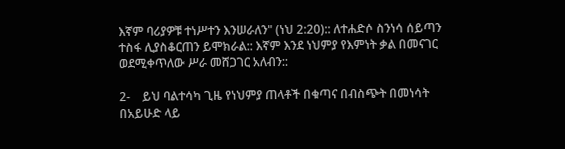እኛም ባሪያዎቹ ተነሥተን እንሠራለን" (ነህ 2:20):: ለተሐድሶ ስንነሳ ሰይጣን ተስፋ ሊያስቆርጠን ይሞክራል:: እኛም እንደ ነህምያ የእምነት ቃል በመናገር ወደሚቀጥለው ሥራ መሸጋገር አለብን::

2-    ይህ ባልተሳካ ጊዜ የነህምያ ጠላቶች በቁጣና በብስጭት በመነሳት በአይሁድ ላይ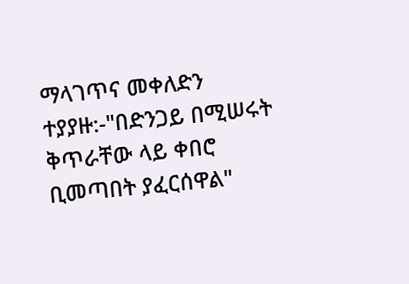ማላገጥና መቀለድን ተያያዙ:-"በድንጋይ በሚሠሩት ቅጥራቸው ላይ ቀበሮ ቢመጣበት ያፈርሰዋል"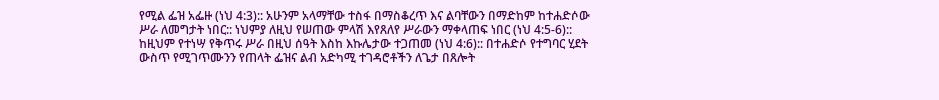የሚል ፌዝ አፌዙ (ነህ 4:3):: አሁንም አላማቸው ተስፋ በማስቆረጥ እና ልባቸውን በማድከም ከተሐድሶው ሥራ ለመግታት ነበር:: ነህምያ ለዚህ የሠጠው ምላሽ እየጸለየ ሥራውን ማቀላጠፍ ነበር (ነህ 4:5-6):: ከዚህም የተነሣ የቅጥሩ ሥራ በዚህ ሰዓት እስከ እኩሌታው ተጋጠመ (ነህ 4:6):: በተሐድሶ የተግባር ሂደት ውስጥ የሚገጥሙንን የጠላት ፌዝና ልብ አድካሚ ተገዳሮቶችን ለጌታ በጸሎት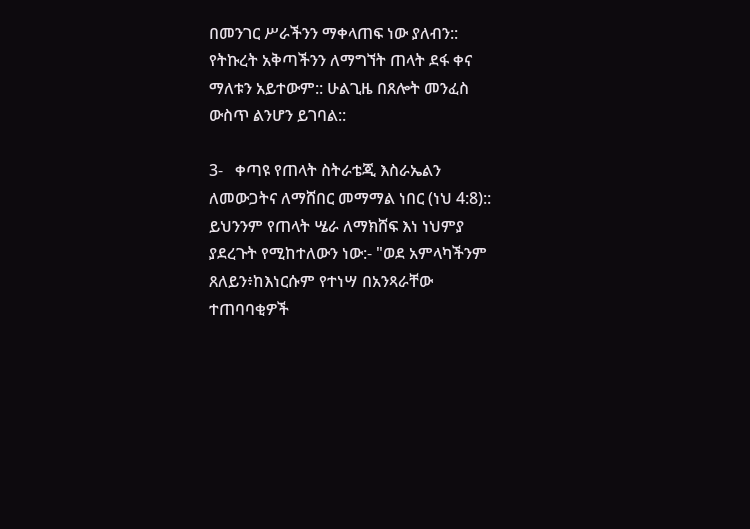በመንገር ሥራችንን ማቀላጠፍ ነው ያለብን:: የትኩረት አቅጣችንን ለማግኘት ጠላት ደፋ ቀና ማለቱን አይተውም:: ሁልጊዜ በጸሎት መንፈስ ውስጥ ልንሆን ይገባል::

3-   ቀጣዩ የጠላት ስትራቴጂ እስራኤልን ለመውጋትና ለማሸበር መማማል ነበር (ነህ 4:8):: ይህንንም የጠላት ሤራ ለማክሸፍ እነ ነህምያ ያደረጉት የሚከተለውን ነው:- "ወደ አምላካችንም ጸለይን፥ከእነርሱም የተነሣ በአንጻራቸው ተጠባባቂዎች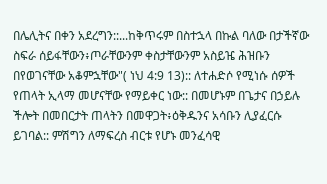በሌሊትና በቀን አደረግን::...ከቅጥሩም በስተኋላ በኩል ባለው በታችኛው ስፍራ ሰይፋቸውን፥ጦራቸውንም ቀስታቸውንም አስይዤ ሕዝቡን በየወገናቸው አቆምኋቸው"( ነህ 4:9 13):: ለተሐድሶ የሚነሱ ሰዎች የጠላት ኢላማ መሆናቸው የማይቀር ነው:: በመሆኑም በጌታና በኃይሉ ችሎት በመበርታት ጠላትን በመዋጋት፥ዕቅዱንና አሳቡን ሊያፈርሱ ይገባል:: ምሽግን ለማፍረስ ብርቱ የሆኑ መንፈሳዊ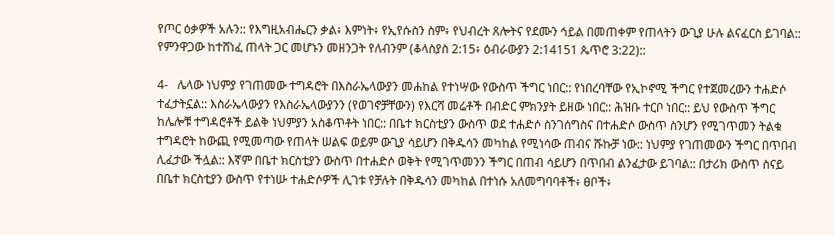የጦር ዕቃዎች አሉን:: የእግዚአብሔርን ቃል፥ እምነት፥ የኢየሱስን ስም፥ የህብረት ጸሎትና የደሙን ኅይል በመጠቀም የጠላትን ውጊያ ሁሉ ልናፈርስ ይገባል:: የምንዋጋው ከተሸነፈ ጠላት ጋር መሆኑን መዘንጋት የለብንም (ቆላስያስ 2:15፥ ዕብራውያን 2:14151 ጴጥሮ 3:22)::

4-   ሌላው ነህምያ የገጠመው ተግዳሮት በእስራኤላውያን መሐከል የተነሣው የውስጥ ችግር ነበር:: የነበረባቸው የኢኮኖሚ ችግር የተጀመረውን ተሐድሶ ተፈታትኗል:: እስራኤላውያን የእስራኤላውያንን (የወገኖቻቸውን) የእርሻ መሬቶች በብድር ምክንያት ይዘው ነበር:: ሕዝቡ ተርቦ ነበር:: ይህ የውስጥ ችግር ከሌሎቹ ተግዳሮቶች ይልቅ ነህምያን አስቆጥቶት ነበር:: በቤተ ክርስቲያን ውስጥ ወደ ተሐድሶ ስንገሰግስና በተሐድሶ ውስጥ ስንሆን የሚገጥመን ትልቁ ተግዳሮት ከውጪ የሚመጣው የጠላት ሠልፍ ወይም ውጊያ ሳይሆን በቅዱሳን መካከል የሚነሳው ጠብና ሹኩቻ ነው:: ነህምያ የገጠመውን ችግር በጥበብ ሊፈታው ችሏል:: እኛም በቤተ ክርስቲያን ውስጥ በተሐድሶ ወቅት የሚገጥመንን ችግር በጠብ ሳይሆን በጥበብ ልንፈታው ይገባል:: በታሪክ ውስጥ ስናይ በቤተ ክርስቲያን ውስጥ የተነሡ ተሐድሶዎች ሊገቱ የቻሉት በቅዱሳን መካከል በተነሱ አለመግባባቶች፥ ፀቦች፥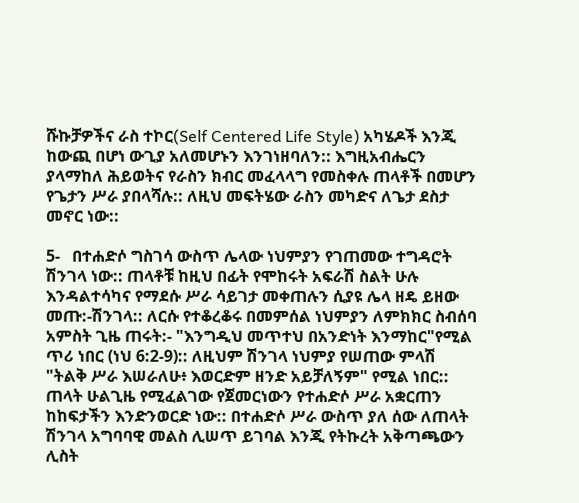ሹኩቻዎችና ራስ ተኮር(Self Centered Life Style) አካሄዶች እንጂ ከውጪ በሆነ ውጊያ አለመሆኑን እንገነዘባለን:: እግዚአብሔርን ያላማከለ ሕይወትና የራስን ክብር መፈላላግ የመስቀሉ ጠላቶች በመሆን የጌታን ሥራ ያበላሻሉ:: ለዚህ መፍትሄው ራስን መካድና ለጌታ ደስታ መኖር ነው::

5-   በተሐድሶ ግስገሳ ውስጥ ሌላው ነህምያን የገጠመው ተግዳሮት ሽንገላ ነው:: ጠላቶቹ ከዚህ በፊት የሞከሩት አፍራሽ ስልት ሁሉ እንዳልተሳካና የማደሱ ሥራ ሳይገታ መቀጠሉን ሲያዩ ሌላ ዘዴ ይዘው መጡ:-ሽንገላ:: ለርሱ የተቆረቆሩ በመምሰል ነህምያን ለምክክር ስብሰባ አምስት ጊዜ ጠሩት:- "እንግዲህ መጥተህ በአንድነት እንማከር"የሚል ጥሪ ነበር (ነህ 6:2-9):: ለዚህም ሽንገላ ነህምያ የሠጠው ምላሽ "ትልቅ ሥራ እሠራለሁ፥ እወርድም ዘንድ አይቻለኝም" የሚል ነበር:: ጠላት ሁልጊዜ የሚፈልገው የጀመርነውን የተሐድሶ ሥራ አቋርጠን ከከፍታችን እንድንወርድ ነው:: በተሐድሶ ሥራ ውስጥ ያለ ሰው ለጠላት ሽንገላ አግባባዊ መልስ ሊሠጥ ይገባል እንጂ የትኩረት አቅጣጫውን ሊስት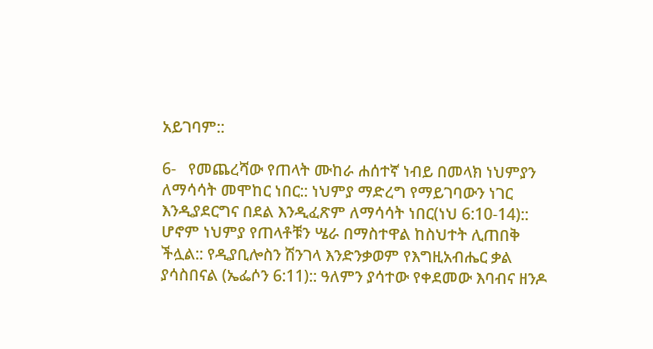አይገባም::

6-   የመጨረሻው የጠላት ሙከራ ሐሰተኛ ነብይ በመላክ ነህምያን ለማሳሳት መሞከር ነበር:: ነህምያ ማድረግ የማይገባውን ነገር እንዲያደርግና በደል እንዲፈጽም ለማሳሳት ነበር(ነህ 6:10-14):: ሆኖም ነህምያ የጠላቶቹን ሤራ በማስተዋል ከስህተት ሊጠበቅ ችሏል:: የዲያቢሎስን ሽንገላ እንድንቃወም የእግዚአብሔር ቃል ያሳስበናል (ኤፌሶን 6:11):: ዓለምን ያሳተው የቀደመው እባብና ዘንዶ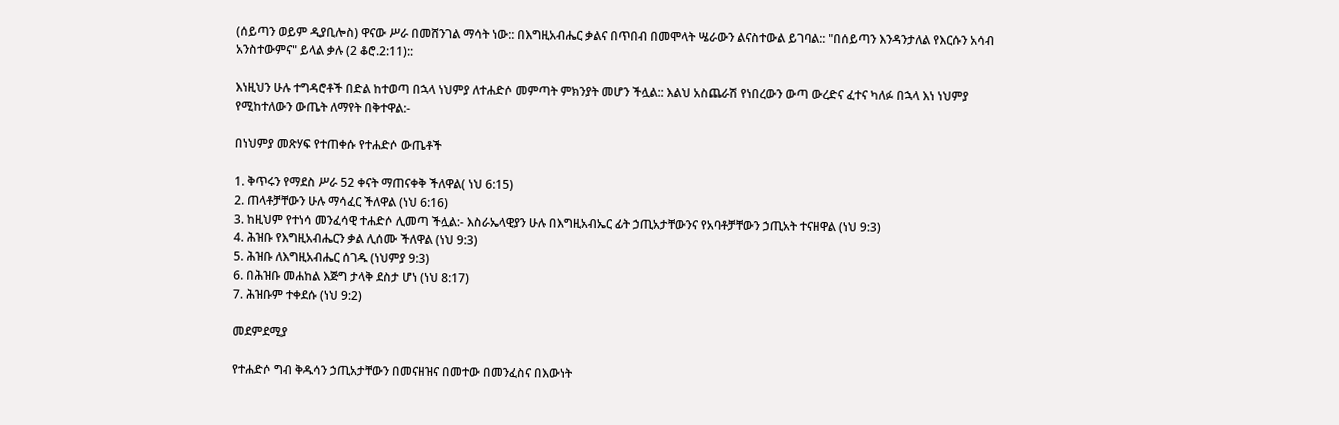(ሰይጣን ወይም ዲያቢሎስ) ዋናው ሥራ በመሸንገል ማሳት ነው:: በእግዚአብሔር ቃልና በጥበብ በመሞላት ሤራውን ልናስተውል ይገባል:: "በሰይጣን እንዳንታለል የእርሱን አሳብ አንስተውምና" ይላል ቃሉ (2 ቆሮ.2:11)::

እነዚህን ሁሉ ተግዳሮቶች በድል ከተወጣ በኋላ ነህምያ ለተሐድሶ መምጣት ምክንያት መሆን ችሏል:: እልህ አስጨራሽ የነበረውን ውጣ ውረድና ፈተና ካለፉ በኋላ እነ ነህምያ የሚከተለውን ውጤት ለማየት በቅተዋል:-

በነህምያ መጽሃፍ የተጠቀሱ የተሐድሶ ውጤቶች

1. ቅጥሩን የማደስ ሥራ 52 ቀናት ማጠናቀቅ ችለዋል( ነህ 6:15)
2. ጠላቶቻቸውን ሁሉ ማሳፈር ችለዋል (ነህ 6:16)
3. ከዚህም የተነሳ መንፈሳዊ ተሐድሶ ሊመጣ ችሏል:- እስራኤላዊያን ሁሉ በእግዚአብኤር ፊት ኃጢአታቸውንና የአባቶቻቸውን ኃጢአት ተናዘዋል (ነህ 9:3)
4. ሕዝቡ የእግዚአብሔርን ቃል ሊሰሙ ችለዋል (ነህ 9:3)
5. ሕዝቡ ለእግዚአብሔር ሰገዱ (ነህምያ 9:3)
6. በሕዝቡ መሐከል እጅግ ታላቅ ደስታ ሆነ (ነህ 8:17)
7. ሕዝቡም ተቀደሱ (ነህ 9:2)

መደምደሚያ

የተሐድሶ ግብ ቅዱሳን ኃጢአታቸውን በመናዘዝና በመተው በመንፈስና በእውነት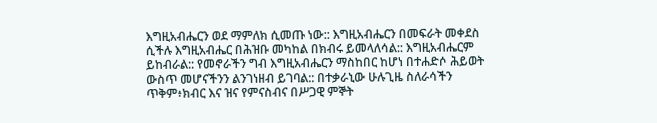እግዚአብሔርን ወደ ማምለክ ሲመጡ ነው:: እግዚአብሔርን በመፍራት መቀደስ ሲችሉ እግዚአብሔር በሕዝቡ መካከል በክብሩ ይመላለሳል:: እግዚአብሔርም ይከብራል:: የመኖራችን ግብ እግዚአብሔርን ማስከበር ከሆነ በተሐድሶ ሕይወት ውስጥ መሆናችንን ልንገነዘብ ይገባል:: በተቃራኒው ሁሉጊዜ ስለራሳችን ጥቅም፥ክብር እና ዝና የምናስብና በሥጋዊ ምኞት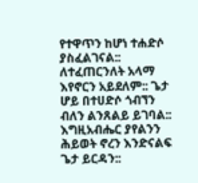የተዋጥን ከሆነ ተሐድሶ ያስፈልገናል:: ለተፈጠርንለት አላማ እየኖርን አይደለም:: ጌታ ሆይ በተሀድሶ ጎብኘን ብለን ልንጸልይ ይገባል:: እግዚአብሔር ያየልንን ሕይወት ኖረን እንድናልፍ ጌታ ይርዳን::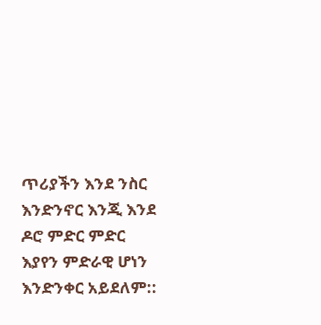ጥሪያችን እንደ ንስር እንድንኖር እንጂ እንደ ዶሮ ምድር ምድር እያየን ምድራዊ ሆነን እንድንቀር አይደለም::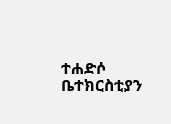ተሐድሶ ቤተክርስቲያን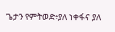ጌታን የምትወድ፥ያለ ነቀፋና ያለ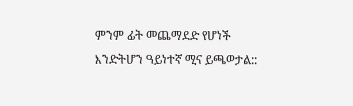ምንም ፊት መጨማደድ የሆነች እንድትሆን ዓይነተኛ ሚና ይጫወታል::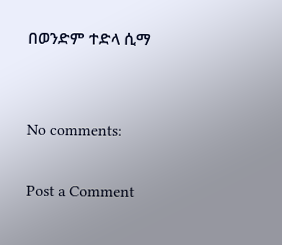በወንድም ተድላ ሲማ


No comments:

Post a Comment